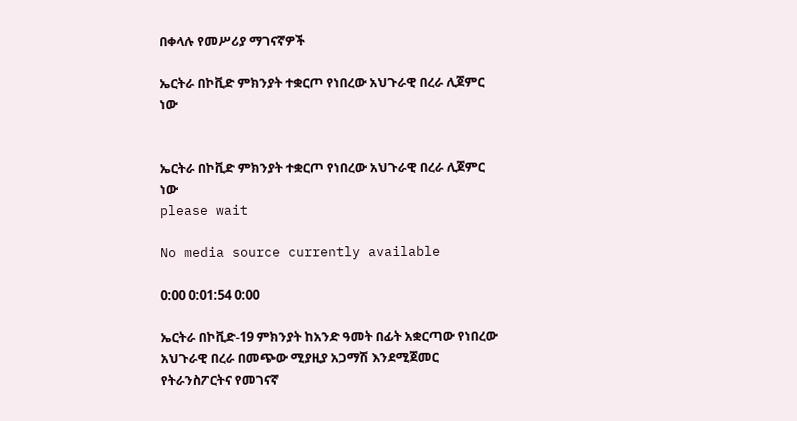በቀላሉ የመሥሪያ ማገናኛዎች

ኤርትራ በኮቪድ ምክንያት ተቋርጦ የነበረው አህጉራዊ በረራ ሊጀምር ነው


ኤርትራ በኮቪድ ምክንያት ተቋርጦ የነበረው አህጉራዊ በረራ ሊጀምር ነው
please wait

No media source currently available

0:00 0:01:54 0:00

ኤርትራ በኮቪድ-19 ምክንያት ከአንድ ዓመት በፊት አቋርጣው የነበረው አህጉራዊ በረራ በመጭው ሚያዚያ አጋማሽ እንደሚጀመር የትራንስፖርትና የመገናኛ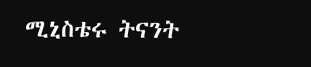ሚኒስቴሩ ትናንት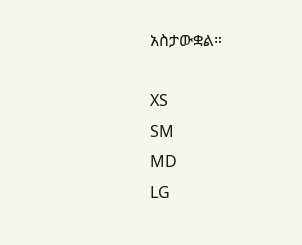አስታውቋል።

XS
SM
MD
LG